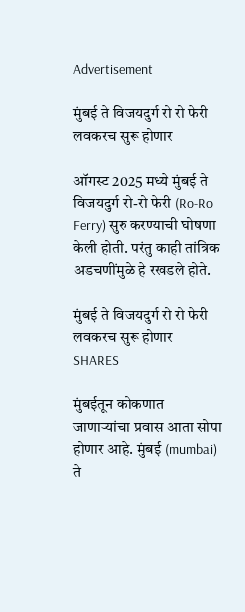Advertisement

मुंबई ते विजयदुर्ग रो रो फेरी लवकरच सुरू होणार

ऑगस्ट 2025 मध्ये मुंबई ते विजयदुर्ग रो-रो फेरी (Ro-Ro Ferry) सुरु करण्याची घोषणा केली होती. परंतु काही तांत्रिक अडचणींमुळे हे रखडले होते.

मुंबई ते विजयदुर्ग रो रो फेरी लवकरच सुरू होणार
SHARES

मुंबईतून कोकणात जाणाऱ्यांचा प्रवास आता सोपा होणार आहे. मुंबई (mumbai) ते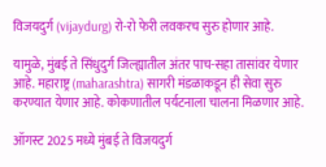विजयदुर्ग (vijaydurg) रो-रो फेरी लवकरच सुरु होणार आहे.

यामुळे, मुंबई ते सिंधुदुर्ग जिल्ह्यातील अंतर पाच-सहा तासांवर येणार आहे. महाराष्ट्र (maharashtra) सागरी मंडळाकडून ही सेवा सुरु करण्यात येणार आहे. कोकणातील पर्यटनाला चालना मिळणार आहे.

ऑगस्ट 2025 मध्ये मुंबई ते विजयदुर्ग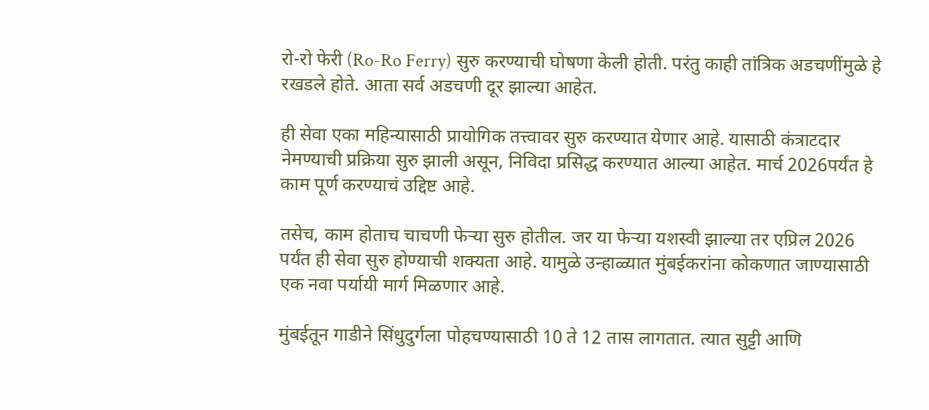रो-रो फेरी (Ro-Ro Ferry) सुरु करण्याची घोषणा केली होती. परंतु काही तांत्रिक अडचणींमुळे हे रखडले होते. आता सर्व अडचणी दूर झाल्या आहेत.

ही सेवा एका महिन्यासाठी प्रायोगिक तत्त्वावर सुरु करण्यात येणार आहे. यासाठी कंत्राटदार नेमण्याची प्रक्रिया सुरु झाली असून, निविदा प्रसिद्ध करण्यात आल्या आहेत. मार्च 2026पर्यंत हे काम पूर्ण करण्याचं उद्दिष्ट आहे.

तसेच, काम होताच चाचणी फेऱ्या सुरु होतील. जर या फेऱ्या यशस्वी झाल्या तर एप्रिल 2026 पर्यंत ही सेवा सुरु होण्याची शक्यता आहे. यामुळे उन्हाळ्यात मुंबईकरांना कोकणात जाण्यासाठी एक नवा पर्यायी मार्ग मिळणार आहे.

मुंबईतून गाडीने सिंधुदुर्गला पोहचण्यासाठी 10 ते 12 तास लागतात. त्यात सुट्टी आणि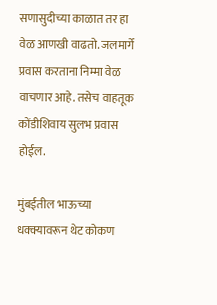सणासुदीच्या काळात तर हा वेळ आणखी वाढतो. जलमार्गे प्रवास करताना निम्मा वेळ वाचणार आहे. तसेच वाहतूक कोंडीशिवाय सुलभ प्रवास होईल.

मुंबईतील भाऊच्या धक्क्यावरून थेट कोकण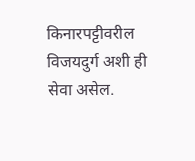किनारपट्टीवरील विजयदुर्ग अशी ही सेवा असेल.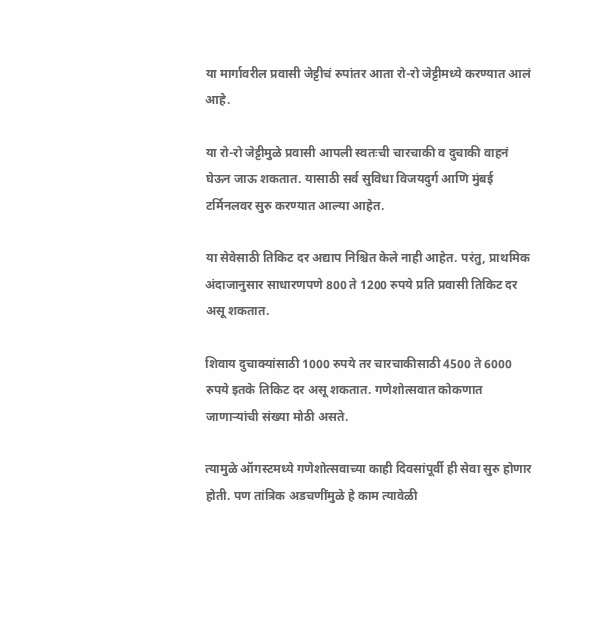या मार्गावरील प्रवासी जेट्टीचं रुपांतर आता रो-रो जेट्टीमध्ये करण्यात आलं आहे.

या रो-रो जेट्टीमुळे प्रवासी आपली स्वतःची चारचाकी व दुचाकी वाहनं घेऊन जाऊ शकतात. यासाठी सर्व सुविधा विजयदुर्ग आणि मुंबई टर्मिनलवर सुरु करण्यात आल्या आहेत.

या सेवेसाठी तिकिट दर अद्याप निश्चित केले नाही आहेत. परंतु, प्राथमिक अंदाजानुसार साधारणपणे 800 ते 1200 रुपये प्रति प्रवासी तिकिट दर असू शकतात.

शिवाय दुचाक्यांसाठी 1000 रुपये तर चारचाकीसाठी 4500 ते 6000 रुपये इतके तिकिट दर असू शकतात. गणेशोत्सवात कोकणात जाणाऱ्यांची संख्या मोठी असते.

त्यामुळे ऑगस्टमध्ये गणेशोत्सवाच्या काही दिवसांपूर्वी ही सेवा सुरु होणार होती. पण तांत्रिक अडचणींमुळे हे काम त्यावेळी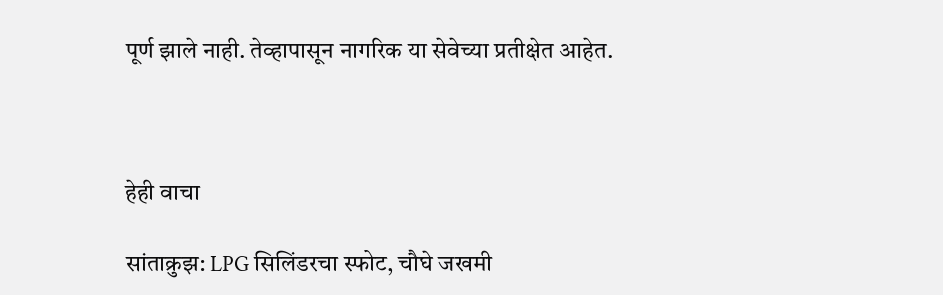पूर्ण झाले नाही. तेव्हापासून नागरिक या सेवेच्या प्रतीक्षेत आहेत.



हेही वाचा

सांताक्रुझ: LPG सिलिंडरचा स्फोट, चौघे जखमी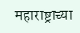महाराष्ट्राच्या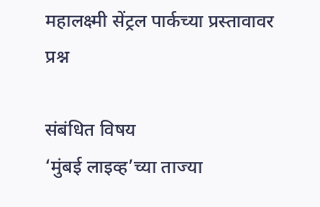महालक्ष्मी सेंट्रल पार्कच्या प्रस्तावावर प्रश्न

संबंधित विषय
‘मुंबई लाइव्ह’च्या ताज्या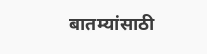बातम्यांसाठी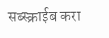सब्स्क्राईब करा